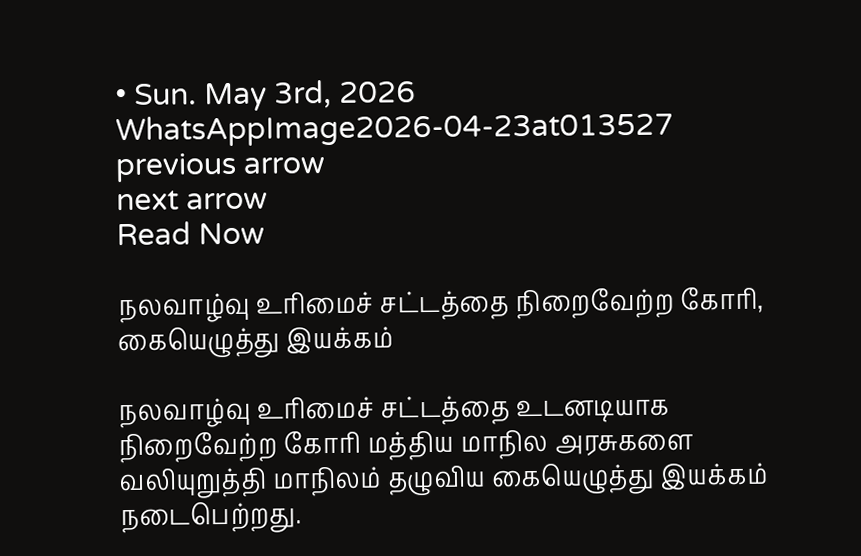• Sun. May 3rd, 2026
WhatsAppImage2026-04-23at013527
previous arrow
next arrow
Read Now

நலவாழ்வு உரிமைச் சட்டத்தை நிறைவேற்ற கோரி, கையெழுத்து இயக்கம்

நலவாழ்வு உரிமைச் சட்டத்தை உடனடியாக நிறைவேற்ற கோரி மத்திய மாநில அரசுகளை வலியுறுத்தி மாநிலம் தழுவிய கையெழுத்து இயக்கம் நடைபெற்றது.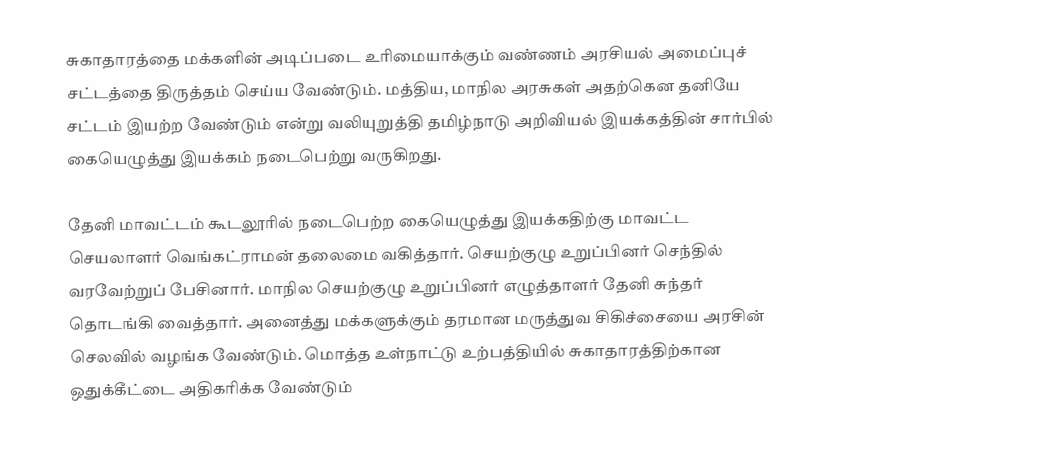சுகாதாரத்தை மக்களின் அடிப்படை உரிமையாக்கும் வண்ணம் அரசியல் அமைப்புச் சட்டத்தை திருத்தம் செய்ய வேண்டும். மத்திய, மாநில அரசுகள் அதற்கென தனியே சட்டம் இயற்ற வேண்டும் என்று வலியுறுத்தி தமிழ்நாடு அறிவியல் இயக்கத்தின் சார்பில் கையெழுத்து இயக்கம் நடைபெற்று வருகிறது.

தேனி மாவட்டம் கூடலூரில் நடைபெற்ற கையெழுத்து இயக்கதிற்கு மாவட்ட செயலாளர் வெங்கட்ராமன் தலைமை வகித்தார். செயற்குழு உறுப்பினர் செந்தில் வரவேற்றுப் பேசினார். மாநில செயற்குழு உறுப்பினர் எழுத்தாளர் தேனி சுந்தர் தொடங்கி வைத்தார். அனைத்து மக்களுக்கும் தரமான மருத்துவ சிகிச்சையை அரசின் செலவில் வழங்க வேண்டும். மொத்த உள்நாட்டு உற்பத்தியில் சுகாதாரத்திற்கான ஒதுக்கீட்டை அதிகரிக்க வேண்டும்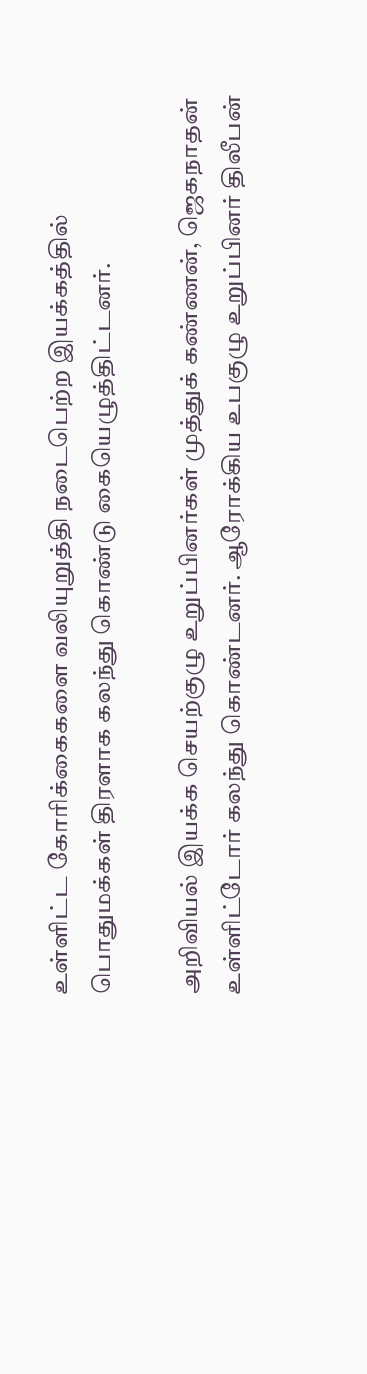உள்ளிட்ட கோரிக்கைகளை வலியுறுத்தி நடைபெற்ற இயக்கத்தில் பொதுமக்கள் திரளாக கலந்து கொண்டு கையெழுத்திட்டனர்.

அறிவியல் இயக்க செயற்குழு உறுப்பினர்கள் முத்துக் கண்ணன், ஜெகநாதன் உள்ளிட்டோர் கலந்து கொண்டனர். ஆரோக்கிய உபகுழு உறுப்பினர் திலீபன்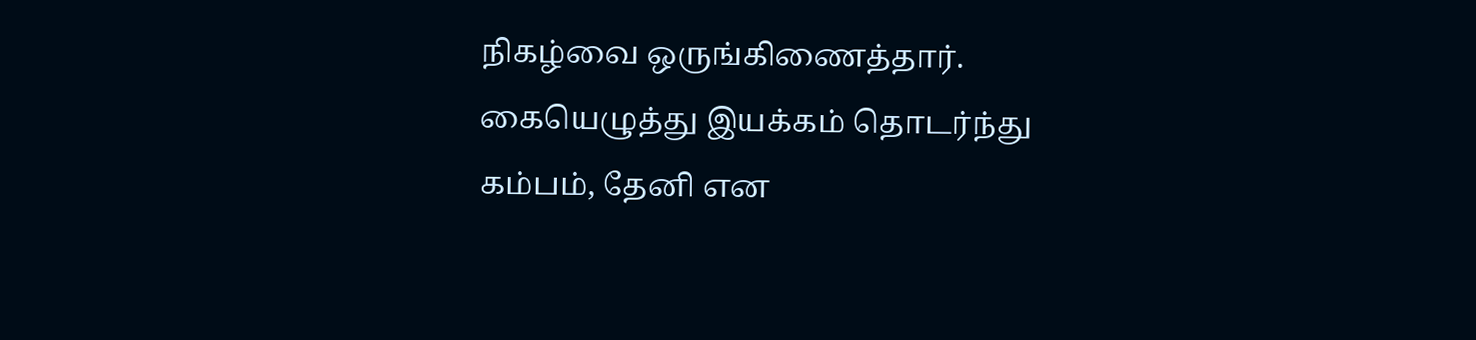நிகழ்வை ஒருங்கிணைத்தார். கையெழுத்து இயக்கம் தொடர்ந்து கம்பம், தேனி என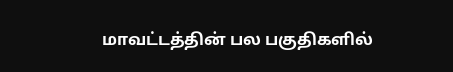மாவட்டத்தின் பல பகுதிகளில்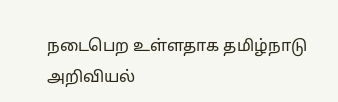நடைபெற உள்ளதாக தமிழ்நாடு அறிவியல்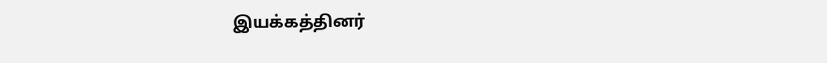இயக்கத்தினர்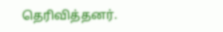தெரிவித்தனர்.